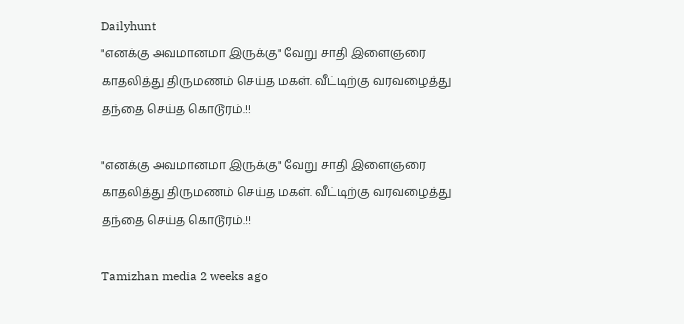Dailyhunt
"எனக்கு அவமானமா இருக்கு" வேறு சாதி இளைஞரை காதலித்து திருமணம் செய்த மகள். வீட்டிற்கு வரவழைத்து தந்தை செய்த கொடூரம்.!!

"எனக்கு அவமானமா இருக்கு" வேறு சாதி இளைஞரை காதலித்து திருமணம் செய்த மகள். வீட்டிற்கு வரவழைத்து தந்தை செய்த கொடூரம்.!!

Tamizhan media 2 weeks ago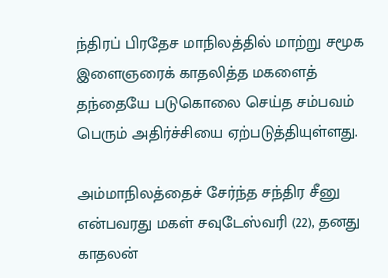ந்திரப் பிரதேச மாநிலத்தில் மாற்று சமூக இளைஞரைக் காதலித்த மகளைத் தந்தையே படுகொலை செய்த சம்பவம் பெரும் அதிர்ச்சியை ஏற்படுத்தியுள்ளது.

அம்மாநிலத்தைச் சேர்ந்த சந்திர சீனு என்பவரது மகள் சவுடேஸ்வரி (22), தனது காதலன்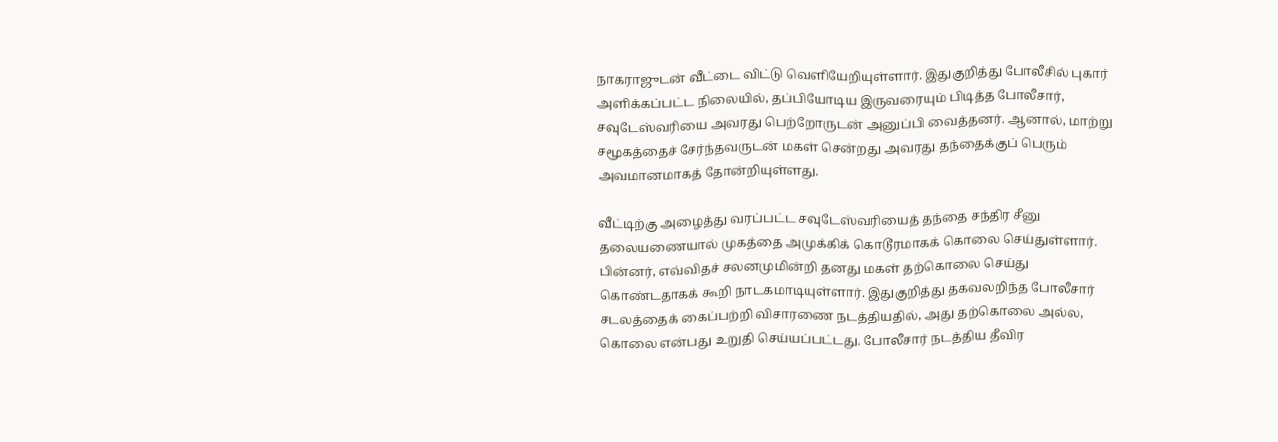நாகராஜுடன் வீட்டை விட்டு வெளியேறியுள்ளார். இதுகுறித்து போலீசில் புகார் அளிக்கப்பட்ட நிலையில், தப்பியோடிய இருவரையும் பிடித்த போலீசார், சவுடேஸ்வரியை அவரது பெற்றோருடன் அனுப்பி வைத்தனர். ஆனால், மாற்று சமூகத்தைச் சேர்ந்தவருடன் மகள் சென்றது அவரது தந்தைக்குப் பெரும் அவமானமாகத் தோன்றியுள்ளது.

வீட்டிற்கு அழைத்து வரப்பட்ட சவுடேஸ்வரியைத் தந்தை சந்திர சீனு தலையணையால் முகத்தை அமுக்கிக் கொடூரமாகக் கொலை செய்துள்ளார். பின்னர், எவ்விதச் சலனமுமின்றி தனது மகள் தற்கொலை செய்து கொண்டதாகக் கூறி நாடகமாடியுள்ளார். இதுகுறித்து தகவலறிந்த போலீசார் சடலத்தைக் கைப்பற்றி விசாரணை நடத்தியதில், அது தற்கொலை அல்ல, கொலை என்பது உறுதி செய்யப்பட்டது. போலீசார் நடத்திய தீவிர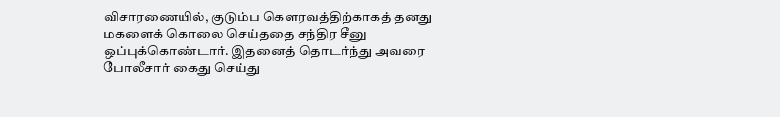விசாரணையில், குடும்ப கௌரவத்திற்காகத் தனது மகளைக் கொலை செய்ததை சந்திர சீனு ஒப்புக்கொண்டார். இதனைத் தொடர்ந்து அவரை போலீசார் கைது செய்து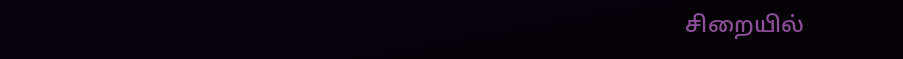சிறையில்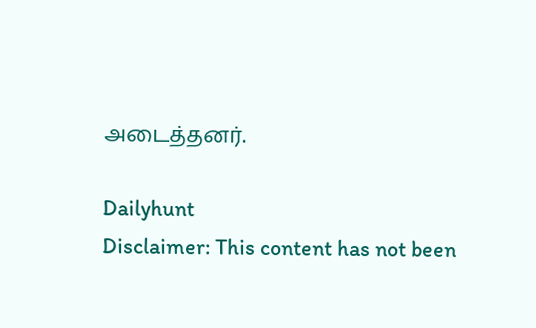அடைத்தனர்.

Dailyhunt
Disclaimer: This content has not been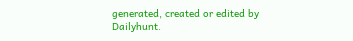generated, created or edited by Dailyhunt.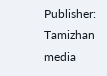Publisher: Tamizhan media